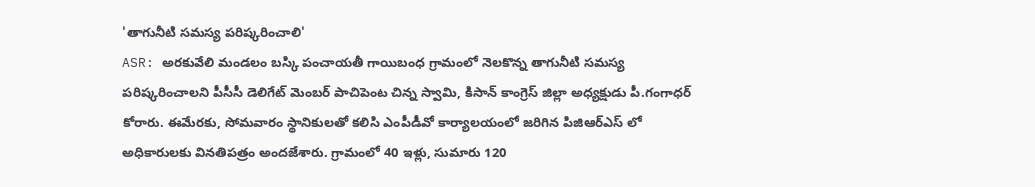'తాగునీటి సమస్య పరిష్కరించాలి'
ASR: అరకువేలి మండలం బస్కి పంచాయతీ గాయిబంధ గ్రామంలో నెలకొన్న తాగునీటి సమస్య పరిష్కరించాలని పీసీసీ డెలిగేట్ మెంబర్ పాచిపెంట చిన్న స్వామి, కిసాన్ కాంగ్రెస్ జిల్లా అధ్యక్షుడు పీ.గంగాధర్ కోరారు. ఈమేరకు, సోమవారం స్థానికులతో కలిసి ఎంపీడీవో కార్యాలయంలో జరిగిన పిజిఆర్ఎస్ లో అధికారులకు వినతిపత్రం అందజేశారు. గ్రామంలో 40 ఇళ్లు, సుమారు 120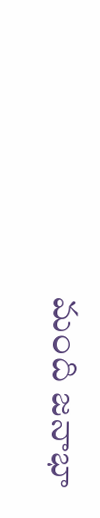మంది జనాభా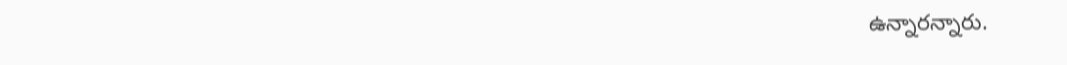ఉన్నారన్నారు.